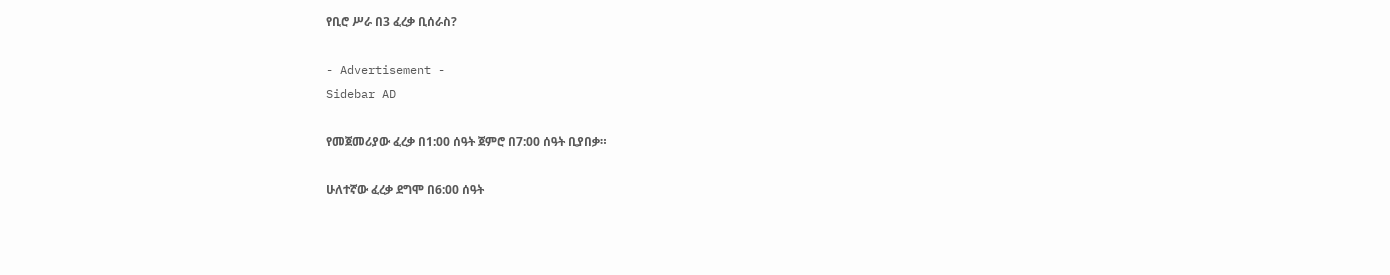የቢሮ ሥራ በ3 ፈረቃ ቢሰራስ?

- Advertisement -
Sidebar AD

የመጀመሪያው ፈረቃ በ1:00 ሰዓት ጀምሮ በ7:00 ሰዓት ቢያበቃ።

ሁለተኛው ፈረቃ ደግሞ በ6:00 ሰዓት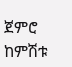ጀምሮ ከምሽቱ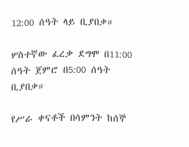12:00 ሰዓት ላይ ቢያበቃ።

ሦስተኛው ፈረቃ ደግሞ በ11:00 ሰዓት ጀምሮ በ5:00 ሰዓት ቢያበቃ።

የሥራ ቀናቶች በሳምንት ከሰኞ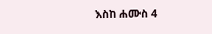እስከ ሐሙስ 4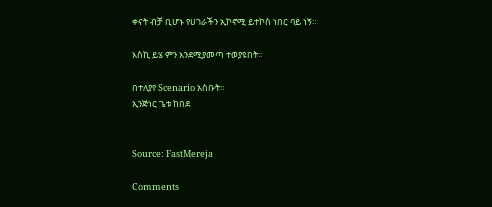ቀናት ብቻ ቢሆኑ የሀገራችን ኢኮኖሚ ይተኮስ ነበር ባይ ነኝ።

እስኪ ይሄ ምን እንደሚያመጣ ተወያዩበት።

በተለያየ Scenario አስቡት።
ኢንጅነር ጌቱ ከበደ


Source: FastMereja

Comments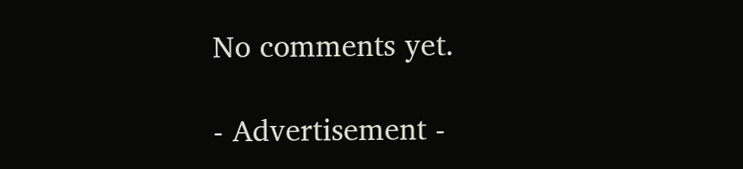No comments yet.

- Advertisement -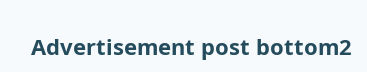Advertisement post bottom2